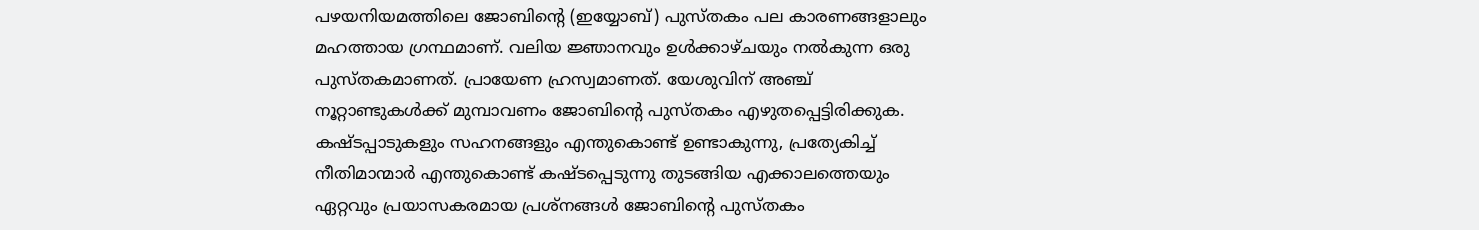പഴയനിയമത്തിലെ ജോബിൻ്റെ (ഇയ്യോബ്) പുസ്തകം പല കാരണങ്ങളാലും മഹത്തായ ഗ്രന്ഥമാണ്. വലിയ ജ്ഞാനവും ഉൾക്കാഴ്ചയും നൽകുന്ന ഒരു പുസ്തകമാണത്. പ്രായേണ ഹ്രസ്വമാണത്. യേശുവിന് അഞ്ച് നൂറ്റാണ്ടുകൾക്ക് മുമ്പാവണം ജോബിന്റെ പുസ്തകം എഴുതപ്പെട്ടിരിക്കുക. കഷ്ടപ്പാടുകളും സഹനങ്ങളും എന്തുകൊണ്ട് ഉണ്ടാകുന്നു, പ്രത്യേകിച്ച് നീതിമാന്മാർ എന്തുകൊണ്ട് കഷ്ടപ്പെടുന്നു തുടങ്ങിയ എക്കാലത്തെയും ഏറ്റവും പ്രയാസകരമായ പ്രശ്നങ്ങൾ ജോബിന്റെ പുസ്തകം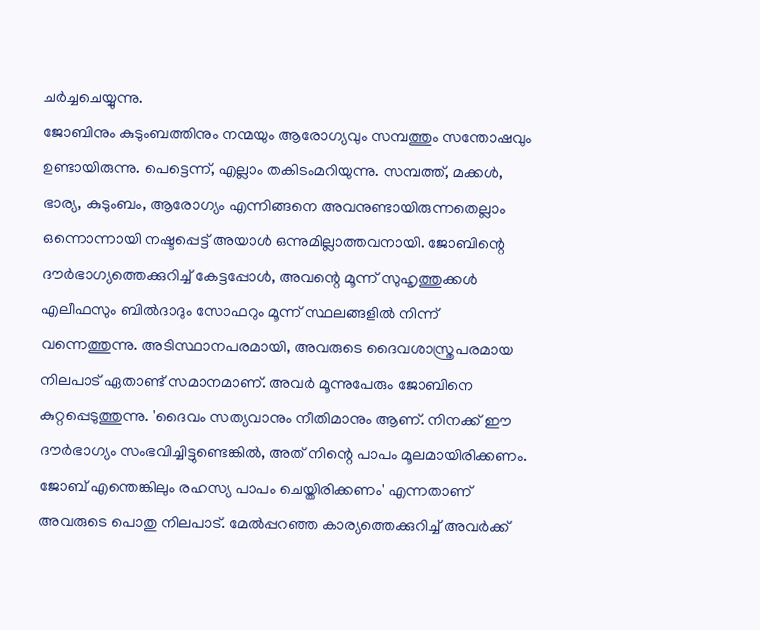ചർച്ചചെയ്യുന്നു.
ജോബിനും കുടുംബത്തിനും നന്മയും ആരോഗ്യവും സമ്പത്തും സന്തോഷവും ഉണ്ടായിരുന്നു. പെട്ടെന്ന്, എല്ലാം തകിടംമറിയുന്നു. സമ്പത്ത്, മക്കൾ, ഭാര്യ, കുടുംബം, ആരോഗ്യം എന്നിങ്ങനെ അവനുണ്ടായിരുന്നതെല്ലാം ഒന്നൊന്നായി നഷ്ടപ്പെട്ട് അയാൾ ഒന്നുമില്ലാത്തവനായി. ജോബിന്റെ ദൗർഭാഗ്യത്തെക്കുറിച്ച് കേട്ടപ്പോൾ, അവന്റെ മൂന്ന് സുഹൃത്തുക്കൾ എലീഫസും ബിൽദാദും സോഫറും മൂന്ന് സ്ഥലങ്ങളിൽ നിന്ന് വന്നെത്തുന്നു. അടിസ്ഥാനപരമായി, അവരുടെ ദൈവശാസ്ത്രപരമായ നിലപാട് ഏതാണ്ട് സമാനമാണ്. അവർ മൂന്നുപേരും ജോബിനെ കുറ്റപ്പെടുത്തുന്നു. 'ദൈവം സത്യവാനും നീതിമാനും ആണ്. നിനക്ക് ഈ ദൗർഭാഗ്യം സംഭവിച്ചിട്ടുണ്ടെങ്കിൽ, അത് നിന്റെ പാപം മൂലമായിരിക്കണം. ജോബ് എന്തെങ്കിലും രഹസ്യ പാപം ചെയ്തിരിക്കണം' എന്നതാണ് അവരുടെ പൊതു നിലപാട്. മേൽപ്പറഞ്ഞ കാര്യത്തെക്കുറിച്ച് അവർക്ക്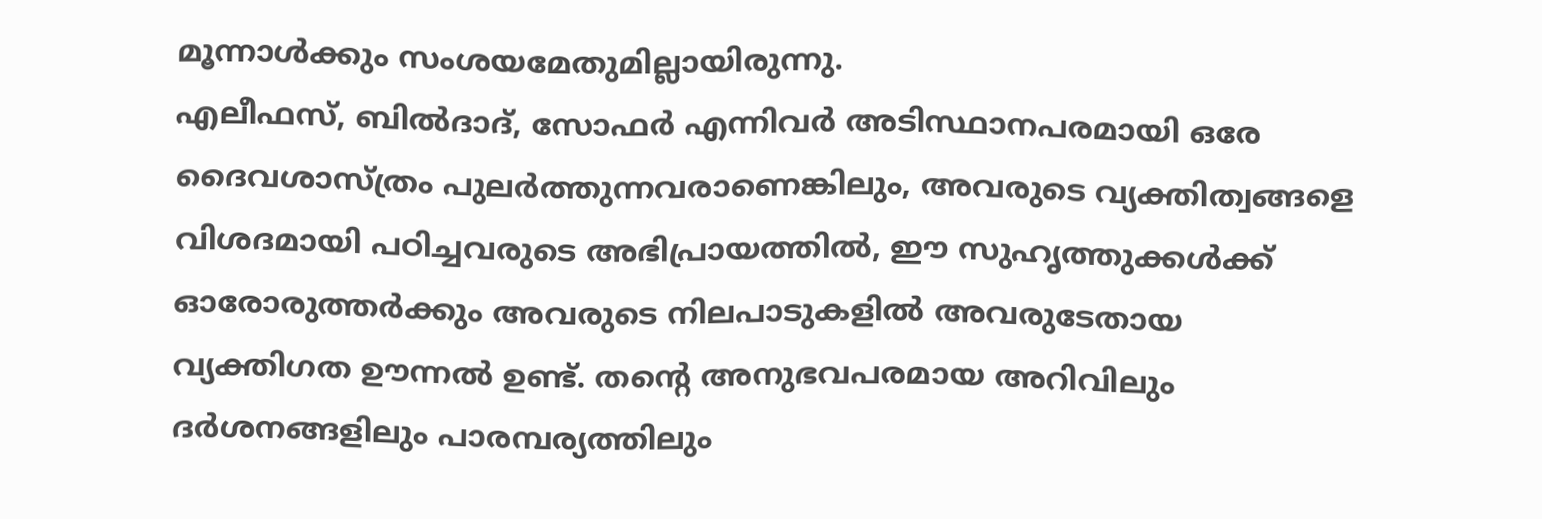മൂന്നാൾക്കും സംശയമേതുമില്ലായിരുന്നു.
എലീഫസ്, ബിൽദാദ്, സോഫർ എന്നിവർ അടിസ്ഥാനപരമായി ഒരേ ദൈവശാസ്ത്രം പുലർത്തുന്നവരാണെങ്കിലും, അവരുടെ വ്യക്തിത്വങ്ങളെ വിശദമായി പഠിച്ചവരുടെ അഭിപ്രായത്തിൽ, ഈ സുഹൃത്തുക്കൾക്ക് ഓരോരുത്തർക്കും അവരുടെ നിലപാടുകളിൽ അവരുടേതായ വ്യക്തിഗത ഊന്നൽ ഉണ്ട്. തന്റെ അനുഭവപരമായ അറിവിലും ദർശനങ്ങളിലും പാരമ്പര്യത്തിലും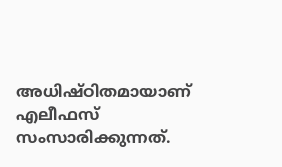അധിഷ്ഠിതമായാണ് എലീഫസ് സംസാരിക്കുന്നത്.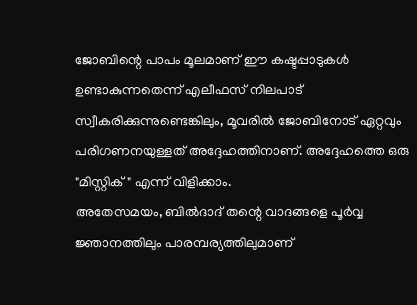ജോബിന്റെ പാപം മൂലമാണ് ഈ കഷ്ടപ്പാടുകൾ ഉണ്ടാകുന്നതെന്ന് എലീഫസ് നിലപാട് സ്വീകരിക്കുന്നുണ്ടെങ്കിലും, മൂവരിൽ ജോബിനോട് ഏറ്റവും പരിഗണനയുള്ളത് അദ്ദേഹത്തിനാണ്. അദ്ദേഹത്തെ ഒരു "മിസ്റ്റിക് " എന്ന് വിളിക്കാം.
അതേസമയം, ബിൽദാദ് തന്റെ വാദങ്ങളെ പൂർവ്വ ജ്ഞാനത്തിലും പാരമ്പര്യത്തിലുമാണ്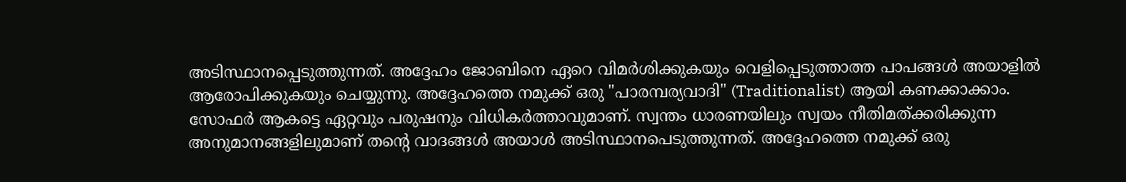അടിസ്ഥാനപ്പെടുത്തുന്നത്. അദ്ദേഹം ജോബിനെ ഏറെ വിമർശിക്കുകയും വെളിപ്പെടുത്താത്ത പാപങ്ങൾ അയാളിൽ ആരോപിക്കുകയും ചെയ്യുന്നു. അദ്ദേഹത്തെ നമുക്ക് ഒരു "പാരമ്പര്യവാദി" (Traditionalist) ആയി കണക്കാക്കാം.
സോഫർ ആകട്ടെ ഏറ്റവും പരുഷനും വിധികർത്താവുമാണ്. സ്വന്തം ധാരണയിലും സ്വയം നീതിമത്ക്കരിക്കുന്ന അനുമാനങ്ങളിലുമാണ് തന്റെ വാദങ്ങൾ അയാൾ അടിസ്ഥാനപെടുത്തുന്നത്. അദ്ദേഹത്തെ നമുക്ക് ഒരു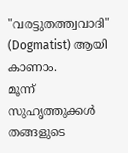"വരട്ടുതത്ത്വവാദി" (Dogmatist) ആയി കാണാം.
മൂന്ന് സുഹൃത്തുക്കൾ തങ്ങളുടെ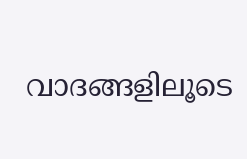വാദങ്ങളിലൂടെ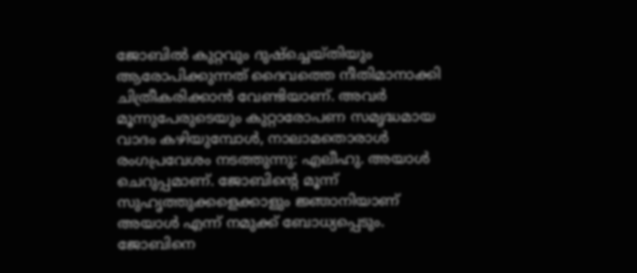ജോബിൽ കുറ്റവും ദുഷ്ച്ചെയ്തിയും ആരോപിക്കുന്നത് ദൈവത്തെ നീതിമാനാക്കി ചിത്രീകരിക്കാൻ വേണ്ടിയാണ്. അവർ മൂന്നുപേരുടെയും കുറ്റാരോപണ സമൃദ്ധമായ വാദം കഴിയുമ്പോൾ, നാലാമതൊരാൾ രംഗപ്രവേശം നടത്തുന്നു: എലീഹു. അയാൾ ചെറുപ്പമാണ്. ജോബിൻ്റെ മൂന്ന് സുഹൃത്തുക്കളെക്കാളും ജ്ഞാനിയാണ് അയാൾ എന്ന് നമുക്ക് ബോധ്യപ്പെടും. ജോബിനെ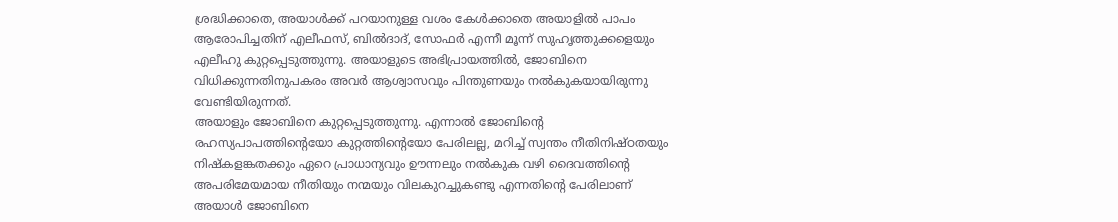ശ്രദ്ധിക്കാതെ, അയാൾക്ക് പറയാനുള്ള വശം കേൾക്കാതെ അയാളിൽ പാപം ആരോപിച്ചതിന് എലീഫസ്, ബിൽദാദ്, സോഫർ എന്നീ മൂന്ന് സുഹൃത്തുക്കളെയും എലീഹു കുറ്റപ്പെടുത്തുന്നു. അയാളുടെ അഭിപ്രായത്തിൽ, ജോബിനെ വിധിക്കുന്നതിനുപകരം അവർ ആശ്വാസവും പിന്തുണയും നൽകുകയായിരുന്നു വേണ്ടിയിരുന്നത്.
അയാളും ജോബിനെ കുറ്റപ്പെടുത്തുന്നു. എന്നാൽ ജോബിന്റെ രഹസ്യപാപത്തിന്റെയോ കുറ്റത്തിന്റെയോ പേരിലല്ല, മറിച്ച് സ്വന്തം നീതിനിഷ്ഠതയും നിഷ്കളങ്കതക്കും ഏറെ പ്രാധാന്യവും ഊന്നലും നൽകുക വഴി ദൈവത്തിൻ്റെ അപരിമേയമായ നീതിയും നന്മയും വിലകുറച്ചുകണ്ടു എന്നതിൻ്റെ പേരിലാണ് അയാൾ ജോബിനെ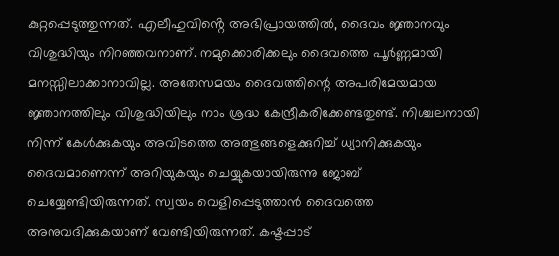കുറ്റപ്പെടുത്തുന്നത്. എലീഹുവിൻ്റെ അഭിപ്രായത്തിൽ, ദൈവം ജ്ഞാനവും വിശുദ്ധിയും നിറഞ്ഞവനാണ്. നമുക്കൊരിക്കലും ദൈവത്തെ പൂർണ്ണമായി മനസ്സിലാക്കാനാവില്ല. അതേസമയം ദൈവത്തിന്റെ അപരിമേയമായ ജ്ഞാനത്തിലും വിശുദ്ധിയിലും നാം ശ്രദ്ധ കേന്ദ്രീകരിക്കേണ്ടതുണ്ട്. നിശ്ചലനായി നിന്ന് കേൾക്കുകയും അവിടത്തെ അത്ഭുങ്ങളെക്കുറിച്ച് ധ്യാനിക്കുകയും ദൈവമാണെന്ന് അറിയുകയും ചെയ്യുകയായിരുന്നു ജോബ് ചെയ്യേണ്ടിയിരുന്നത്. സ്വയം വെളിപ്പെടുത്താൻ ദൈവത്തെ അനുവദിക്കുകയാണ് വേണ്ടിയിരുന്നത്. കഷ്ടപ്പാട്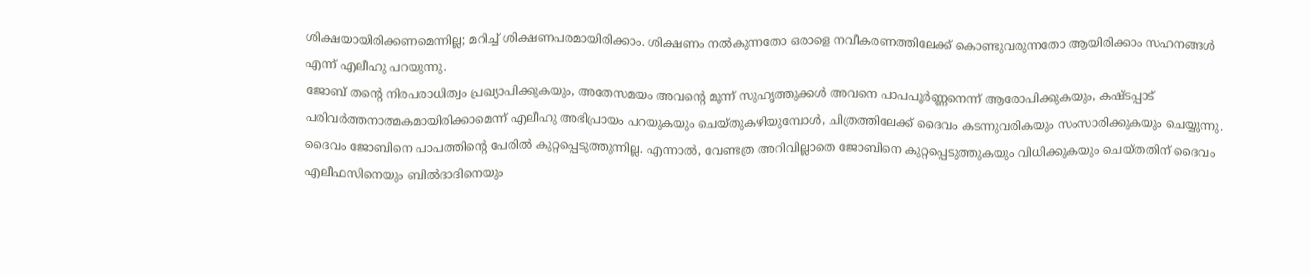ശിക്ഷയായിരിക്കണമെന്നില്ല; മറിച്ച് ശിക്ഷണപരമായിരിക്കാം. ശിക്ഷണം നൽകുന്നതോ ഒരാളെ നവീകരണത്തിലേക്ക് കൊണ്ടുവരുന്നതോ ആയിരിക്കാം സഹനങ്ങൾ എന്ന് എലീഹു പറയുന്നു.
ജോബ് തന്റെ നിരപരാധിത്വം പ്രഖ്യാപിക്കുകയും, അതേസമയം അവന്റെ മൂന്ന് സുഹൃത്തുക്കൾ അവനെ പാപപൂർണ്ണനെന്ന് ആരോപിക്കുകയും, കഷ്ടപ്പാട് പരിവർത്തനാത്മകമായിരിക്കാമെന്ന് എലീഹു അഭിപ്രായം പറയുകയും ചെയ്തുകഴിയുമ്പോൾ, ചിത്രത്തിലേക്ക് ദൈവം കടന്നുവരികയും സംസാരിക്കുകയും ചെയ്യുന്നു.
ദൈവം ജോബിനെ പാപത്തിന്റെ പേരിൽ കുറ്റപ്പെടുത്തുന്നില്ല. എന്നാൽ, വേണ്ടത്ര അറിവില്ലാതെ ജോബിനെ കുറ്റപ്പെടുത്തുകയും വിധിക്കുകയും ചെയ്തതിന് ദൈവം എലീഫസിനെയും ബിൽദാദിനെയും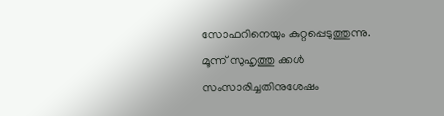സോഫറിനെയും കുറ്റപ്പെടുത്തുന്നു.
മൂന്ന് സുഹൃത്തു ക്കൾ സംസാരിച്ചതിനുശേഷം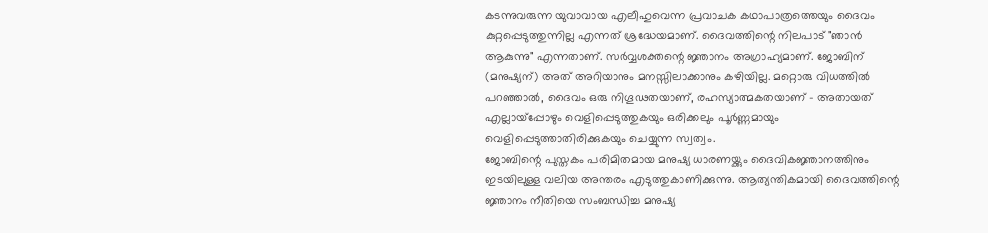കടന്നുവരുന്ന യുവാവായ എലീഹുവെന്ന പ്രവാചക കഥാപാത്രത്തെയും ദൈവം കുറ്റപ്പെടുത്തുന്നില്ല എന്നത് ശ്രദ്ധേയമാണ്. ദൈവത്തിന്റെ നിലപാട് "ഞാൻ ആകുന്നു" എന്നതാണ്. സർവ്വശക്തന്റെ ജ്ഞാനം അഗ്രാഹ്യമാണ്. ജോബിന് (മനുഷ്യന്) അത് അറിയാനും മനസ്സിലാക്കാനും കഴിയില്ല. മറ്റൊരു വിധത്തിൽ പറഞ്ഞാൽ, ദൈവം ഒരു നിഗൂഢതയാണ്, രഹസ്യാത്മകതയാണ് - അതായത് എല്ലായ്പ്പോഴും വെളിപ്പെടുത്തുകയും ഒരിക്കലും പൂർണ്ണമായും വെളിപ്പെടുത്താതിരിക്കുകയും ചെയ്യുന്ന സ്വത്വം.
ജോബിന്റെ പുസ്തകം പരിമിതമായ മനുഷ്യ ധാരണയ്ക്കും ദൈവികജ്ഞാനത്തിനും ഇടയിലുള്ള വലിയ അന്തരം എടുത്തുകാണിക്കുന്നു. ആത്യന്തികമായി ദൈവത്തിന്റെ ജ്ഞാനം നീതിയെ സംബന്ധിച്ച മനുഷ്യ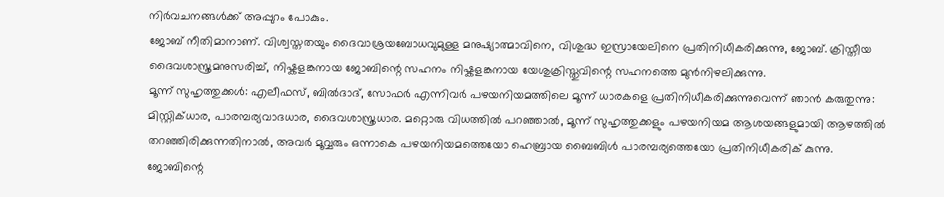നിർവചനങ്ങൾക്ക് അപ്പുറം പോകും.
ജോബ് നീതിമാനാണ്. വിശ്വസ്തതയും ദൈവാശ്രയബോധവുമുള്ള മനുഷ്യാത്മാവിനെ, വിശുദ്ധ ഇസ്രായേലിനെ പ്രതിനിധീകരിക്കുന്നു, ജോബ്. ക്രിസ്തീയ ദൈവശാസ്ത്രമനുസരിച്ച്, നിഷ്കളങ്കനായ ജോബിന്റെ സഹനം നിഷ്കളങ്കനായ യേശുക്രിസ്തുവിന്റെ സഹനത്തെ മുൻനിഴലിക്കുന്നു.
മൂന്ന് സുഹൃത്തുക്കൾ: എലീഫസ്, ബിൽദാദ്, സോഫർ എന്നിവർ പഴയനിയമത്തിലെ മൂന്ന് ധാരകളെ പ്രതിനിധീകരിക്കുന്നുവെന്ന് ഞാൻ കരുതുന്നു: മിസ്റ്റിക്ധാര, പാരമ്പര്യവാദധാര, ദൈവശാസ്ത്രധാര. മറ്റൊരു വിധത്തിൽ പറഞ്ഞാൽ, മൂന്ന് സുഹൃത്തുക്കളും പഴയനിയമ ആശയങ്ങളുമായി ആഴത്തിൽ തറഞ്ഞിരിക്കുന്നതിനാൽ, അവർ മൂവ്വരും ഒന്നാകെ പഴയനിയമത്തെയോ ഹെബ്രായ ബൈബിൾ പാരമ്പര്യത്തെയോ പ്രതിനിധീകരിക് കുന്നു.
ജോബിന്റെ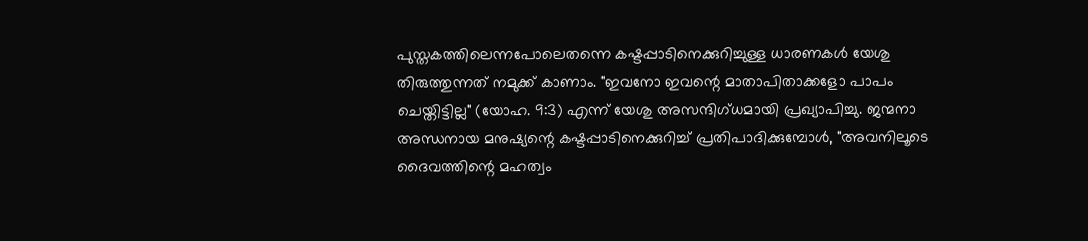പുസ്തകത്തിലെന്നപോലെതന്നെ കഷ്ടപ്പാടിനെക്കുറിച്ചുള്ള ധാരണകൾ യേശു തിരുത്തുന്നത് നമുക്ക് കാണാം. "ഇവനോ ഇവന്റെ മാതാപിതാക്കളോ പാപം ചെയ്തിട്ടില്ല" (യോഹ. 9:3) എന്ന് യേശു അസന്ദിഗ്ധമായി പ്രഖ്യാപിച്ചു. ജന്മനാ അന്ധനായ മനുഷ്യന്റെ കഷ്ടപ്പാടിനെക്കുറിച്ച് പ്രതിപാദിക്കുമ്പോൾ, "അവനിലൂടെ ദൈവത്തിന്റെ മഹത്വം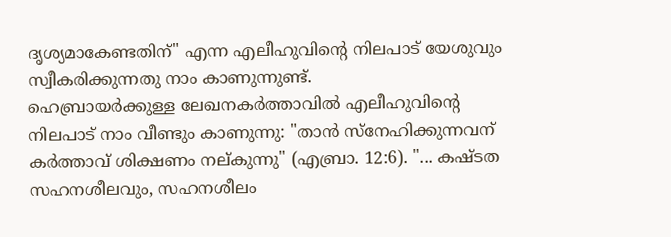ദൃശ്യമാകേണ്ടതിന്" എന്ന എലീഹുവിന്റെ നിലപാട് യേശുവും സ്വീകരിക്കുന്നതു നാം കാണുന്നുണ്ട്.
ഹെബ്രായർക്കുള്ള ലേഖനകർത്താവിൽ എലീഹുവിന്റെ നിലപാട് നാം വീണ്ടും കാണുന്നു: "താൻ സ്നേഹിക്കുന്നവന് കർത്താവ് ശിക്ഷണം നല്കുന്നു" (എബ്രാ. 12:6). "... കഷ്ടത സഹനശീലവും, സഹനശീലം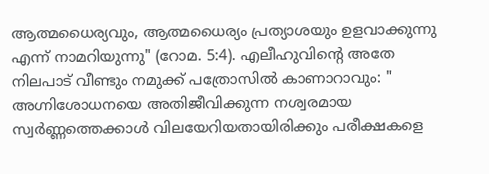ആത്മധൈര്യവും, ആത്മധൈര്യം പ്രത്യാശയും ഉളവാക്കുന്നു എന്ന് നാമറിയുന്നു" (റോമ. 5:4). എലീഹുവിൻ്റെ അതേ നിലപാട് വീണ്ടും നമുക്ക് പത്രോസിൽ കാണാറാവും: " അഗ്നിശോധനയെ അതിജീവിക്കുന്ന നശ്വരമായ സ്വർണ്ണത്തെക്കാൾ വിലയേറിയതായിരിക്കും പരീക്ഷകളെ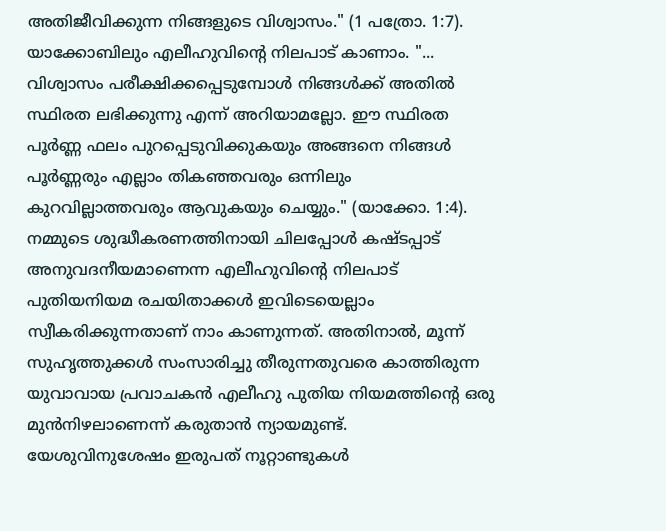അതിജീവിക്കുന്ന നിങ്ങളുടെ വിശ്വാസം." (1 പത്രോ. 1:7). യാക്കോബിലും എലീഹുവിൻ്റെ നിലപാട് കാണാം. "... വിശ്വാസം പരീക്ഷിക്കപ്പെടുമ്പോൾ നിങ്ങൾക്ക് അതിൽ സ്ഥിരത ലഭിക്കുന്നു എന്ന് അറിയാമല്ലോ. ഈ സ്ഥിരത പൂർണ്ണ ഫലം പുറപ്പെടുവിക്കുകയും അങ്ങനെ നിങ്ങൾ പൂർണ്ണരും എല്ലാം തികഞ്ഞവരും ഒന്നിലും കുറവില്ലാത്തവരും ആവുകയും ചെയ്യും." (യാക്കോ. 1:4).
നമ്മുടെ ശുദ്ധീകരണത്തിനായി ചിലപ്പോൾ കഷ്ടപ്പാട് അനുവദനീയമാണെന്ന എലീഹുവിന്റെ നിലപാട് പുതിയനിയമ രചയിതാക്കൾ ഇവിടെയെല്ലാം സ്വീകരിക്കുന്നതാണ് നാം കാണുന്നത്. അതിനാൽ, മൂന്ന് സുഹൃത്തുക്കൾ സംസാരിച്ചു തീരുന്നതുവരെ കാത്തിരുന്ന യുവാവായ പ്രവാചകൻ എലീഹു പുതിയ നിയമത്തിന്റെ ഒരു മുൻനിഴലാണെന്ന് കരുതാൻ ന്യായമുണ്ട്.
യേശുവിനുശേഷം ഇരുപത് നൂറ്റാണ്ടുകൾ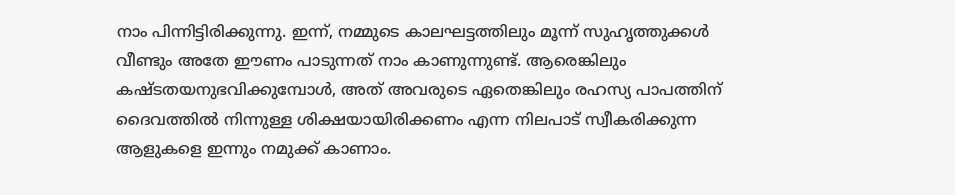നാം പിന്നിട്ടിരിക്കുന്നു. ഇന്ന്, നമ്മുടെ കാലഘട്ടത്തിലും മൂന്ന് സുഹൃത്തുക്കൾ വീണ്ടും അതേ ഈണം പാടുന്നത് നാം കാണുന്നുണ്ട്. ആരെങ്കിലും കഷ്ടതയനുഭവിക്കുമ്പോൾ, അത് അവരുടെ ഏതെങ്കിലും രഹസ്യ പാപത്തിന് ദൈവത്തിൽ നിന്നുള്ള ശിക്ഷയായിരിക്കണം എന്ന നിലപാട് സ്വീകരിക്കുന്ന ആളുകളെ ഇന്നും നമുക്ക് കാണാം.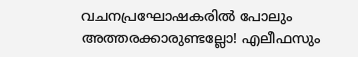വചനപ്രഘോഷകരിൽ പോലും അത്തരക്കാരുണ്ടല്ലോ! എലീഫസും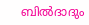ബിൽദാദും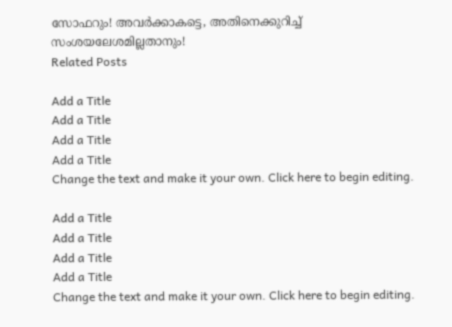സോഫറും! അവർക്കാകട്ടെ, അതിനെക്കുറിച്ച് സംശയലേശമില്ലതാനും!
Related Posts

Add a Title
Add a Title
Add a Title
Add a Title
Change the text and make it your own. Click here to begin editing.

Add a Title
Add a Title
Add a Title
Add a Title
Change the text and make it your own. Click here to begin editing.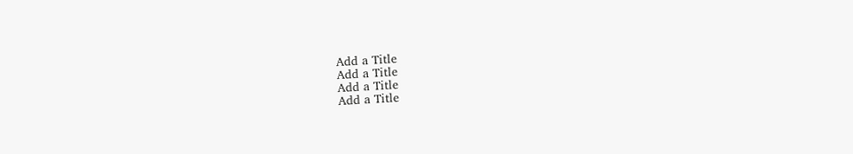Add a Title
Add a Title
Add a Title
Add a Title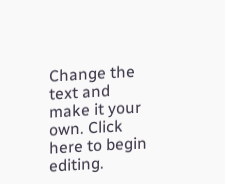Change the text and make it your own. Click here to begin editing.